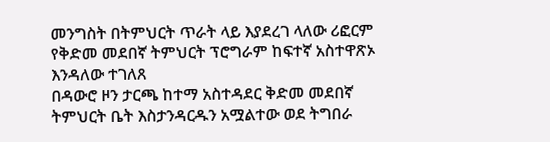መንግስት በትምህርት ጥራት ላይ እያደረገ ላለው ሪፎርም የቅድመ መደበኛ ትምህርት ፕሮግራም ከፍተኛ አስተዋጽኦ እንዳለው ተገለጸ
በዳውሮ ዞን ታርጫ ከተማ አስተዳደር ቅድመ መደበኛ ትምህርት ቤት እስታንዳርዱን አሟልተው ወደ ትግበራ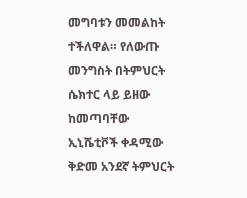መግባቱን መመልከት ተችለዋል። የለውጡ መንግስት በትምህርት ሴክተር ላይ ይዘው ከመጣባቸው ኢኒሼቲቮች ቀዳሚው ቅድመ አንደኛ ትምህርት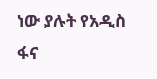ነው ያሉት የአዲስ ፋና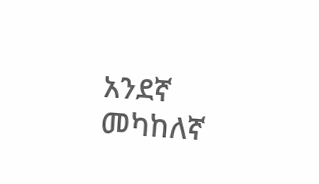አንደኛ መካከለኛ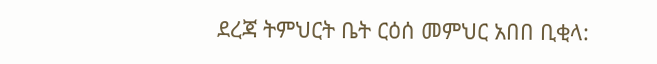ደረጃ ትምህርት ቤት ርዕሰ መምህር አበበ ቢቂላ: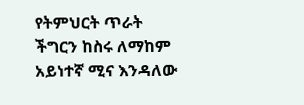የትምህርት ጥራት ችግርን ከስሩ ለማከም አይነተኛ ሚና እንዳለው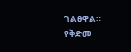ገልፀዋል። የቅድመ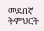መደበኛ ትምህርት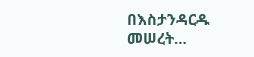በእስታንዳርዱ መሠረት…